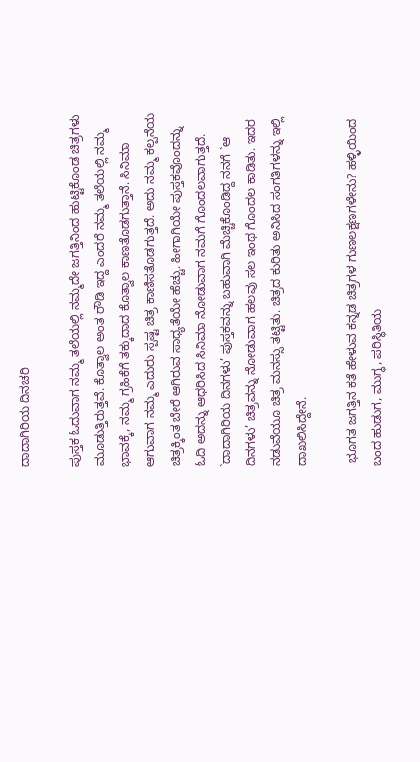ದಾದಾಗಿರಿಯ ದಿನಚರಿ

ಪುಸ್ತಕ ಓದುವಾಗ ನಮ್ಮ ತಲೆಯಲ್ಲಿ ನಮ್ಮದೇ ಜಗತ್ತಿನಿಂದ ಹುಟ್ಟಿಕೊಂಡ ಚಿತ್ರಗಳು ಮೂಡುತ್ತಿರುತ್ತವೆ. ಕೊತ್ವಾಲ ಅಂತ ರೌಡಿ ಇದ್ದ ಎಂದರೆ ನಮ್ಮ ತಲೆಯಲ್ಲಿ ನಮ್ಮ ಭಾವಕ್ಕೆ, ನಮ್ಮ ಗ್ರಹಿಕೆಗೆ ತಕ್ಕುದಾದ ಕೊತ್ವಾಲ ಕಾಣತೊಡಗುತ್ತಾನೆ. ಸಿನಿಮಾ ಆಗುವಾಗ ನಮ್ಮ ಎದುರು ಸ್ಪಷ್ಟ ಚಿತ್ರ ಕಾಣಿಸತೊಡಗುತ್ತದೆ. ಅದು ನಮ್ಮ ಕಲ್ಪನೆಯ ಚಿತ್ರಕ್ಕಿಂತ ಬೇರೆ ಆಗಿರುವ ಸಾಧ್ಯತೆಯೇ ಹೆಚ್ಚು. ಹೀಗಾಗಿಯೇ ಪುಸ್ತಕವೊಂದನ್ನು ಓದಿ ಅದನ್ನು ಆಧರಿಸಿದ ಸಿನಿಮಾ ನೋಡುವಾಗ ನಮಗೆ ಗೊಂದಲವಾಗುತ್ತದೆ. `ದಾದಾಗಿರಿಯ ದಿನಗಳು’ ಪುಸ್ತಕವನ್ನು ಬಹುವಾಗಿ ಮೆಚ್ಚಿಕೊಂಡಿದ್ದ ನನಗೆ `ಆ ದಿನಗಳು’ ಚಿತ್ರವನ್ನು ನೋಡುವಾಗ ಹಲವು ಸಲ ಇಂಥ ಗೊಂದಲ ಕಾಡಿತು. ಇದರ ನಡುವೆಯೂ ಚಿತ್ರ ಮನಸ್ಸು ತಟ್ಟಿತು. ಚಿತ್ರದ ಕುರಿತು ಅನಿಸಿದ ಸಂಗತಿಗಳನ್ನು ಇಲ್ಲಿ ದಾಖಲಿಸಿದ್ದೇನೆ.

 ಭೂಗತ ಜಗತ್ತಿನ ಕತೆ ಹೇಳುವ ಕನ್ನಡ ಚಿತ್ರಗಳ ಗುಣಲಕ್ಷಣಗಳೇನು? ಹಳ್ಳಿಯಿಂದ ಬಂದ ಹುಡುಗ, ಮುಗ್ಧ, ಪರಿಸ್ಥಿತಿಯ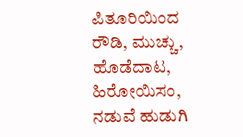ಪಿತೂರಿಯಿಂದ ರೌಡಿ, ಮುಚ್ಚು, ಹೊಡೆದಾಟ, ಹಿರೋಯಿಸಂ, ನಡುವೆ ಹುಡುಗಿ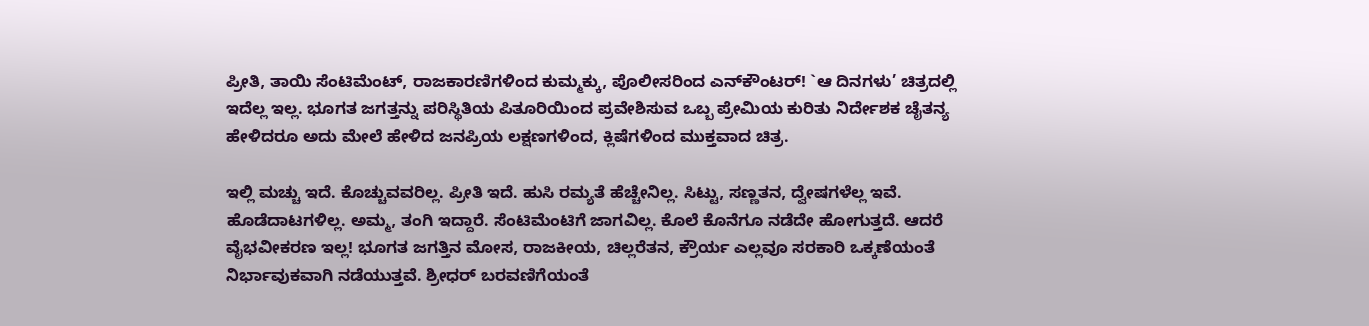ಪ್ರೀತಿ, ತಾಯಿ ಸೆಂಟಿಮೆಂಟ್‌, ರಾಜಕಾರಣಿಗಳಿಂದ ಕುಮ್ಮಕ್ಕು, ಪೊಲೀಸರಿಂದ ಎನ್‌ಕೌಂಟರ್‌! `ಆ ದಿನಗಳು’ ಚಿತ್ರದಲ್ಲಿ ಇದೆಲ್ಲ ಇಲ್ಲ. ಭೂಗತ ಜಗತ್ತನ್ನು ಪರಿಸ್ಥಿತಿಯ ಪಿತೂರಿಯಿಂದ ಪ್ರವೇಶಿಸುವ ಒಬ್ಬ ಪ್ರೇಮಿಯ ಕುರಿತು ನಿರ್ದೇಶಕ ಚೈತನ್ಯ ಹೇಳಿದರೂ ಅದು ಮೇಲೆ ಹೇಳಿದ ಜನಪ್ರಿಯ ಲಕ್ಷಣಗಳಿಂದ, ಕ್ಲಿಷೆಗಳಿಂದ ಮುಕ್ತವಾದ ಚಿತ್ರ.

ಇಲ್ಲಿ ಮಚ್ಚು ಇದೆ. ಕೊಚ್ಚುವವರಿಲ್ಲ. ಪ್ರೀತಿ ಇದೆ. ಹುಸಿ ರಮ್ಯತೆ ಹೆಚ್ಚೇನಿಲ್ಲ. ಸಿಟ್ಟು, ಸಣ್ಣತನ, ದ್ವೇಷಗಳೆಲ್ಲ ಇವೆ. ಹೊಡೆದಾಟಗಳಿಲ್ಲ. ಅಮ್ಮ, ತಂಗಿ ಇದ್ದಾರೆ. ಸೆಂಟಿಮೆಂಟಿಗೆ ಜಾಗವಿಲ್ಲ. ಕೊಲೆ ಕೊನೆಗೂ ನಡೆದೇ ಹೋಗುತ್ತದೆ. ಆದರೆ ವೈಭವೀಕರಣ ಇಲ್ಲ! ಭೂಗತ ಜಗತ್ತಿನ ಮೋಸ, ರಾಜಕೀಯ, ಚಿಲ್ಲರೆತನ, ಕ್ರೌರ್ಯ ಎಲ್ಲವೂ ಸರಕಾರಿ ಒಕ್ಕಣೆಯಂತೆ ನಿರ್ಭಾವುಕವಾಗಿ ನಡೆಯುತ್ತವೆ. ಶ್ರೀಧರ್‌ ಬರವಣಿಗೆಯಂತೆ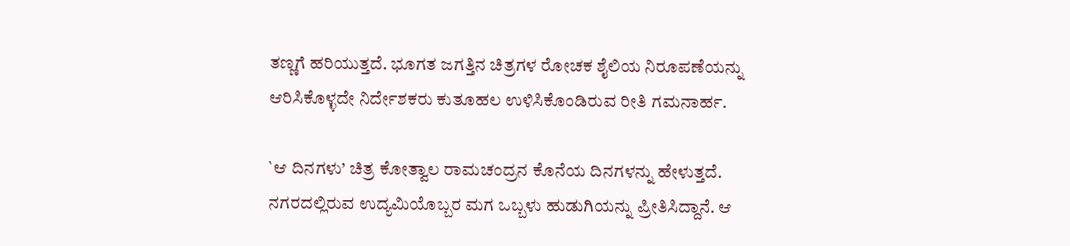ತಣ್ಣಗೆ ಹರಿಯುತ್ತದೆ. ಭೂಗತ ಜಗತ್ತಿನ ಚಿತ್ರಗಳ ರೋಚಕ ಶೈಲಿಯ ನಿರೂಪಣೆಯನ್ನು ಆರಿಸಿಕೊಳ್ಳದೇ ನಿರ್ದೇಶಕರು ಕುತೂಹಲ ಉಳಿಸಿಕೊಂಡಿರುವ ರೀತಿ ಗಮನಾರ್ಹ.

`ಆ ದಿನಗಳು’ ಚಿತ್ರ ಕೋತ್ವಾಲ ರಾಮಚಂದ್ರನ ಕೊನೆಯ ದಿನಗಳನ್ನು ಹೇಳುತ್ತದೆ. ನಗರದಲ್ಲಿರುವ ಉದ್ಯಮಿಯೊಬ್ಬರ ಮಗ ಒಬ್ಬಳು ಹುಡುಗಿಯನ್ನು ಪ್ರೀತಿಸಿದ್ದಾನೆ. ಆ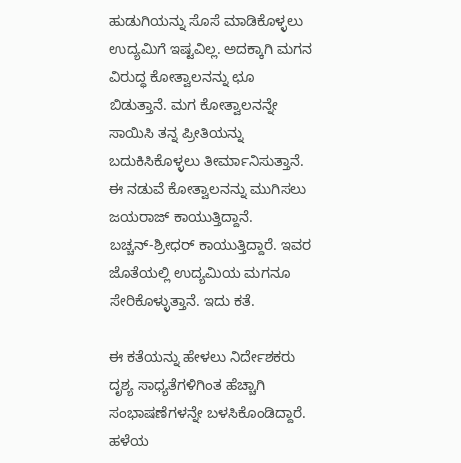ಹುಡುಗಿಯನ್ನು ಸೊಸೆ ಮಾಡಿಕೊಳ್ಳಲು ಉದ್ಯಮಿಗೆ ಇಷ್ಟವಿಲ್ಲ. ಅದಕ್ಕಾಗಿ ಮಗನ ವಿರುದ್ಧ ಕೋತ್ವಾಲನನ್ನು ಛೂ ಬಿಡುತ್ತಾನೆ. ಮಗ ಕೋತ್ವಾಲನನ್ನೇ ಸಾಯಿಸಿ ತನ್ನ ಪ್ರೀತಿಯನ್ನು ಬದುಕಿಸಿಕೊಳ್ಳಲು ತೀರ್ಮಾನಿಸುತ್ತಾನೆ. ಈ ನಡುವೆ ಕೋತ್ವಾಲನನ್ನು ಮುಗಿಸಲು ಜಯರಾಜ್‌ ಕಾಯುತ್ತಿದ್ದಾನೆ. ಬಚ್ಚನ್‌-ಶ್ರೀಧರ್‌ ಕಾಯುತ್ತಿದ್ದಾರೆ. ಇವರ ಜೊತೆಯಲ್ಲಿ ಉದ್ಯಮಿಯ ಮಗನೂ ಸೇರಿಕೊಳ್ಳುತ್ತಾನೆ. ಇದು ಕತೆ.

ಈ ಕತೆಯನ್ನು ಹೇಳಲು ನಿರ್ದೇಶಕರು ದೃಶ್ಯ ಸಾಧ್ಯತೆಗಳಿಗಿಂತ ಹೆಚ್ಚಾಗಿ ಸಂಭಾಷಣೆಗಳನ್ನೇ ಬಳಸಿಕೊಂಡಿದ್ದಾರೆ. ಹಳೆಯ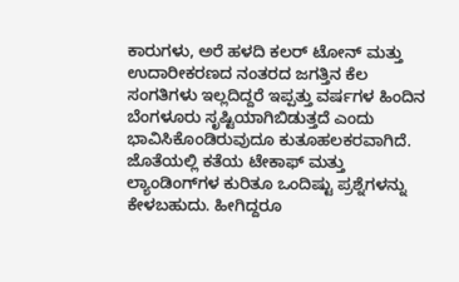ಕಾರುಗಳು, ಅರೆ ಹಳದಿ ಕಲರ್‌ ಟೋನ್‌ ಮತ್ತು ಉದಾರೀಕರಣದ ನಂತರದ ಜಗತ್ತಿನ ಕೆಲ ಸಂಗತಿಗಳು ಇಲ್ಲದಿದ್ದರೆ ಇಪ್ಪತ್ತು ವರ್ಷಗಳ ಹಿಂದಿನ ಬೆಂಗಳೂರು ಸೃಷ್ಟಿಯಾಗಿಬಿಡುತ್ತದೆ ಎಂದು ಭಾವಿಸಿಕೊಂಡಿರುವುದೂ ಕುತೂಹಲಕರವಾಗಿದೆ. ಜೊತೆಯಲ್ಲಿ ಕತೆಯ ಟೇಕಾಫ್‌ ಮತ್ತು ಲ್ಯಾಂಡಿಂಗ್‌ಗಳ ಕುರಿತೂ ಒಂದಿಷ್ಟು ಪ್ರಶ್ನೆಗಳನ್ನು ಕೇಳಬಹುದು. ಹೀಗಿದ್ದರೂ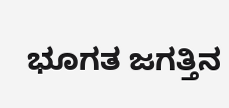ಭೂಗತ ಜಗತ್ತಿನ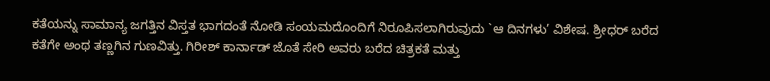ಕತೆಯನ್ನು ಸಾಮಾನ್ಯ ಜಗತ್ತಿನ ವಿಸ್ತತ ಭಾಗದಂತೆ ನೋಡಿ ಸಂಯಮದೊಂದಿಗೆ ನಿರೂಪಿಸಲಾಗಿರುವುದು `ಆ ದಿನಗಳು’ ವಿಶೇಷ. ಶ್ರೀಧರ್‌ ಬರೆದ ಕತೆಗೇ ಅಂಥ ತಣ್ಣಗಿನ ಗುಣವಿತ್ತು. ಗಿರೀಶ್‌ ಕಾರ್ನಾಡ್‌ ಜೊತೆ ಸೇರಿ ಅವರು ಬರೆದ ಚಿತ್ರಕತೆ ಮತ್ತು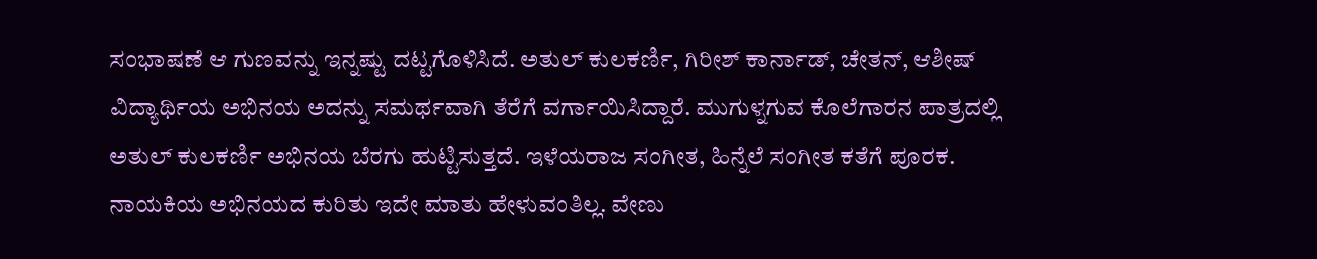ಸಂಭಾಷಣೆ ಆ ಗುಣವನ್ನು ಇನ್ನಷ್ಟು ದಟ್ಟಗೊಳಿಸಿದೆ. ಅತುಲ್‌ ಕುಲಕರ್ಣಿ, ಗಿರೀಶ್‌ ಕಾರ್ನಾಡ್‌, ಚೇತನ್‌, ಆಶೀಷ್‌ ವಿದ್ಯಾರ್ಥಿಯ ಅಭಿನಯ ಅದನ್ನು ಸಮರ್ಥವಾಗಿ ತೆರೆಗೆ ವರ್ಗಾಯಿಸಿದ್ದಾರೆ. ಮುಗುಳ್ನಗುವ ಕೊಲೆಗಾರನ ಪಾತ್ರದಲ್ಲಿ ಅತುಲ್‌ ಕುಲಕರ್ಣಿ ಅಭಿನಯ ಬೆರಗು ಹುಟ್ಟಿಸುತ್ತದೆ. ಇಳೆಯರಾಜ ಸಂಗೀತ, ಹಿನ್ನೆಲೆ ಸಂಗೀತ ಕತೆಗೆ ಪೂರಕ. ನಾಯಕಿಯ ಅಭಿನಯದ ಕುರಿತು ಇದೇ ಮಾತು ಹೇಳುವಂತಿಲ್ಲ. ವೇಣು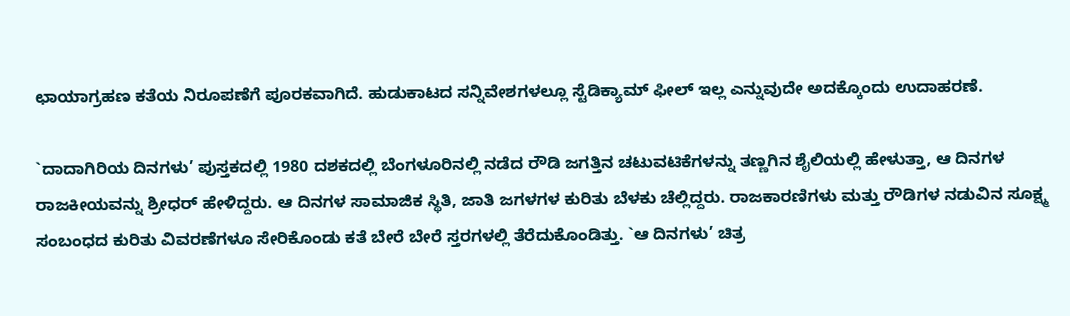ಛಾಯಾಗ್ರಹಣ ಕತೆಯ ನಿರೂಪಣೆಗೆ ಪೂರಕವಾಗಿದೆ. ಹುಡುಕಾಟದ ಸನ್ನಿವೇಶಗಳಲ್ಲೂ ಸ್ಟೆಡಿಕ್ಯಾಮ್‌ ಫೀಲ್‌ ಇಲ್ಲ ಎನ್ನುವುದೇ ಅದಕ್ಕೊಂದು ಉದಾಹರಣೆ.

`ದಾದಾಗಿರಿಯ ದಿನಗಳು’ ಪುಸ್ತಕದಲ್ಲಿ 1980 ದಶಕದಲ್ಲಿ ಬೆಂಗಳೂರಿನಲ್ಲಿ ನಡೆದ ರೌಡಿ ಜಗತ್ತಿನ ಚಟುವಟಿಕೆಗಳನ್ನು ತಣ್ಣಗಿನ ಶೈಲಿಯಲ್ಲಿ ಹೇಳುತ್ತಾ, ಆ ದಿನಗಳ ರಾಜಕೀಯವನ್ನು ಶ್ರೀಧರ್‌ ಹೇಳಿದ್ದರು. ಆ ದಿನಗಳ ಸಾಮಾಜಿಕ ಸ್ಥಿತಿ, ಜಾತಿ ಜಗಳಗಳ ಕುರಿತು ಬೆಳಕು ಚೆಲ್ಲಿದ್ದರು. ರಾಜಕಾರಣಿಗಳು ಮತ್ತು ರೌಡಿಗಳ ನಡುವಿನ ಸೂಕ್ಷ್ಮ ಸಂಬಂಧದ ಕುರಿತು ವಿವರಣೆಗಳೂ ಸೇರಿಕೊಂಡು ಕತೆ ಬೇರೆ ಬೇರೆ ಸ್ತರಗಳಲ್ಲಿ ತೆರೆದುಕೊಂಡಿತ್ತು. `ಆ ದಿನಗಳು’ ಚಿತ್ರ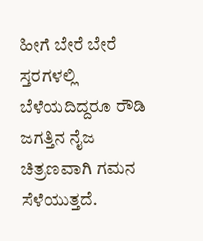ಹೀಗೆ ಬೇರೆ ಬೇರೆ ಸ್ತರಗಳಲ್ಲಿ ಬೆಳೆಯದಿದ್ದರೂ ರೌಡಿ ಜಗತ್ತಿನ ನೈಜ ಚಿತ್ರಣವಾಗಿ ಗಮನ ಸೆಳೆಯುತ್ತದೆ.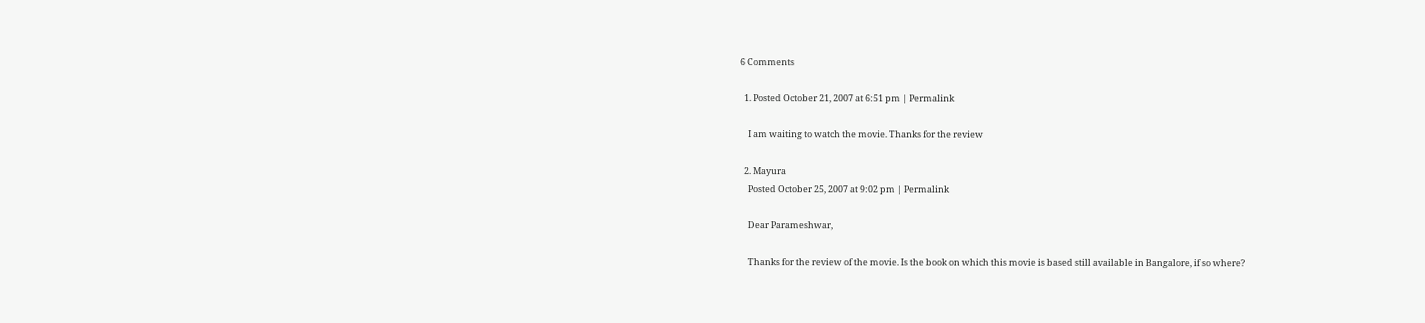6 Comments

  1. Posted October 21, 2007 at 6:51 pm | Permalink

    I am waiting to watch the movie. Thanks for the review

  2. Mayura
    Posted October 25, 2007 at 9:02 pm | Permalink

    Dear Parameshwar,

    Thanks for the review of the movie. Is the book on which this movie is based still available in Bangalore, if so where?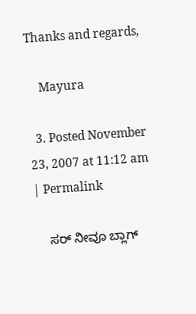Thanks and regards,

    Mayura

  3. Posted November 23, 2007 at 11:12 am | Permalink

    ಸರ್ ನೀವೂ ಬ್ಲಾಗ್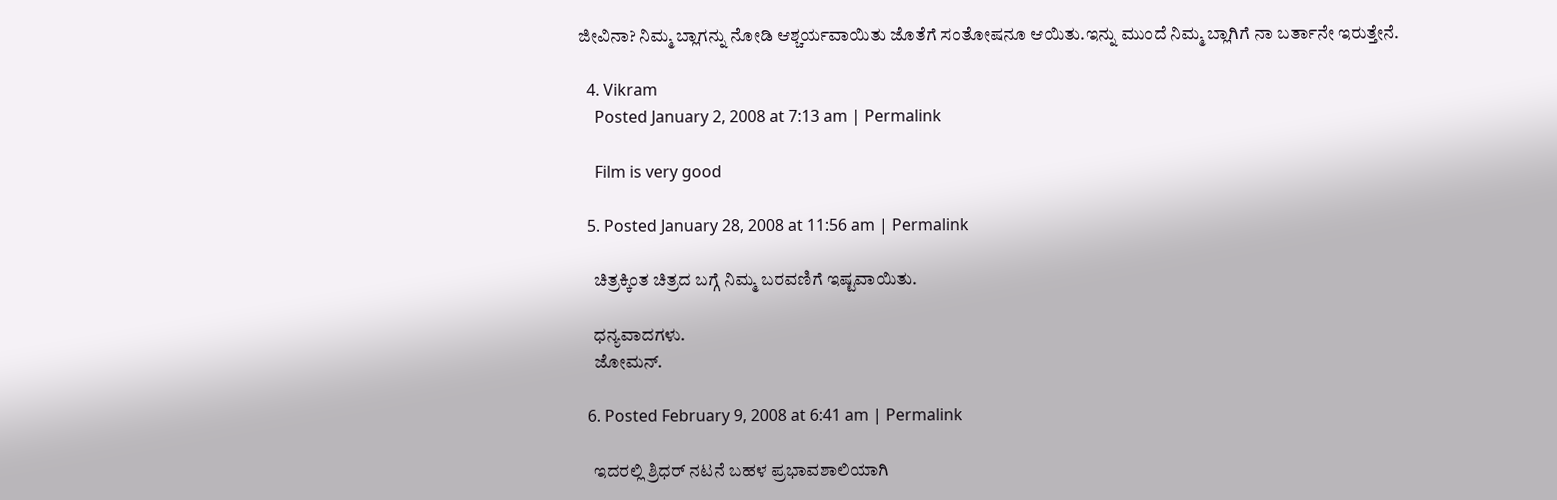ಜೀವಿನಾ? ನಿಮ್ಮ ಬ್ಲಾಗನ್ನು ನೋಡಿ ಆಶ್ಚರ್ಯವಾಯಿತು ಜೊತೆಗೆ ಸಂತೋಷನೂ ಆಯಿತು.ಇನ್ನು ಮುಂದೆ ನಿಮ್ಮ ಬ್ಲಾಗಿಗೆ ನಾ ಬರ್ತಾನೇ ಇರುತ್ತೇನೆ.

  4. Vikram
    Posted January 2, 2008 at 7:13 am | Permalink

    Film is very good

  5. Posted January 28, 2008 at 11:56 am | Permalink

    ಚಿತ್ರಕ್ಕಿಂತ ಚಿತ್ರದ ಬಗ್ಗೆ ನಿಮ್ಮ ಬರವಣಿಗೆ ಇಷ್ಟವಾಯಿತು.

    ಧನ್ಯವಾದಗಳು.
    ಜೋಮನ್.

  6. Posted February 9, 2008 at 6:41 am | Permalink

    ಇದರಲ್ಲಿ ಶ್ರಿಧರ್ ನಟನೆ ಬಹಳ ಪ್ರಭಾವಶಾಲಿಯಾಗಿ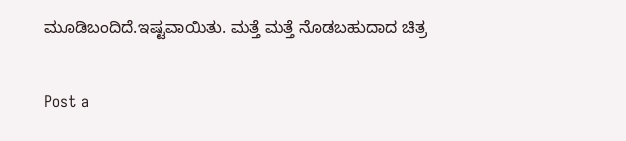ಮೂಡಿಬಂದಿದೆ.ಇಷ್ಟವಾಯಿತು. ಮತ್ತೆ ಮತ್ತೆ ನೊಡಬಹುದಾದ ಚಿತ್ರ

Post a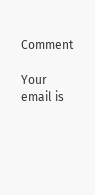Comment

Your email is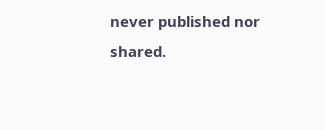never published nor shared.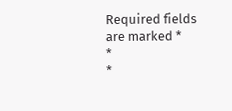Required fields are marked *
*
*